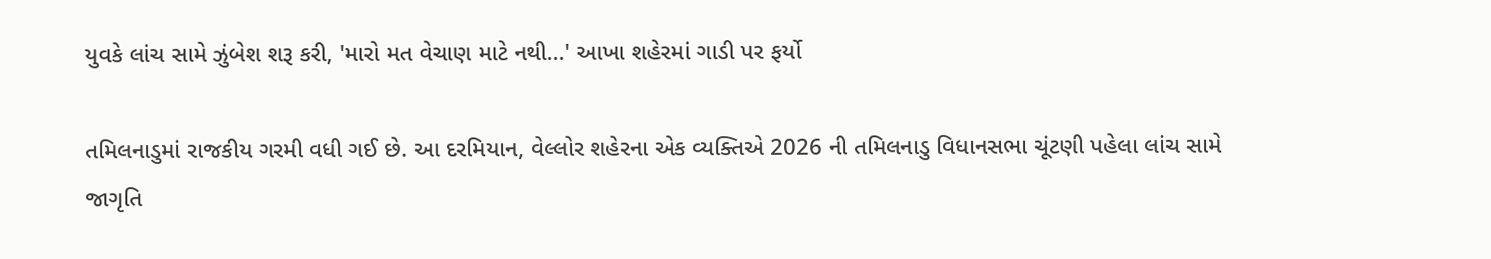યુવકે લાંચ સામે ઝુંબેશ શરૂ કરી, 'મારો મત વેચાણ માટે નથી...' આખા શહેરમાં ગાડી પર ફર્યો

તમિલનાડુમાં રાજકીય ગરમી વધી ગઈ છે. આ દરમિયાન, વેલ્લોર શહેરના એક વ્યક્તિએ 2026 ની તમિલનાડુ વિધાનસભા ચૂંટણી પહેલા લાંચ સામે જાગૃતિ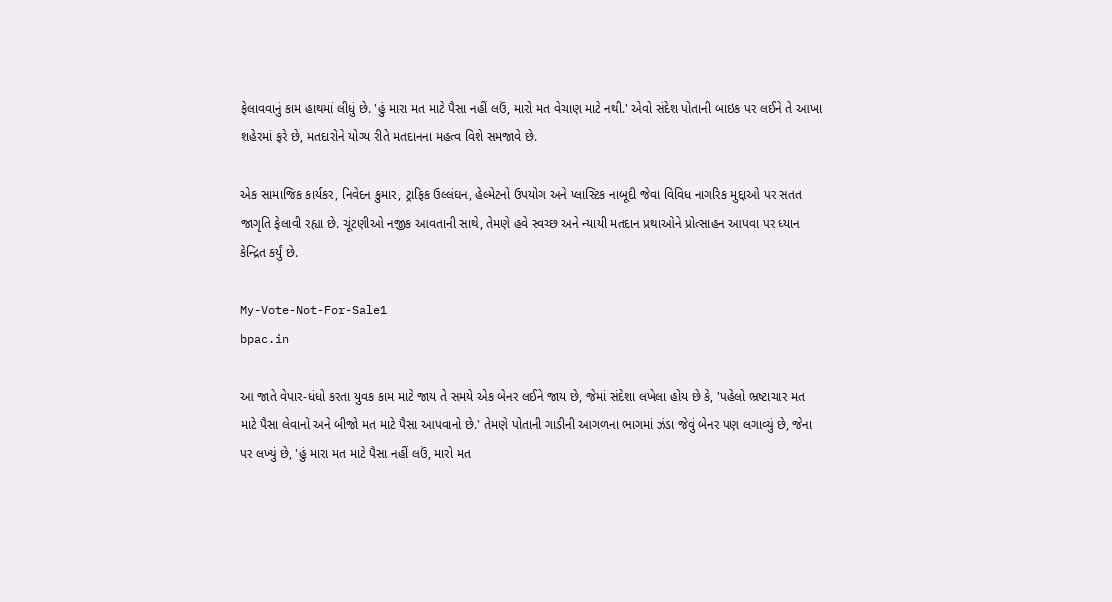ફેલાવવાનું કામ હાથમાં લીધું છે. 'હું મારા મત માટે પૈસા નહીં લઉં, મારો મત વેચાણ માટે નથી.' એવો સંદેશ પોતાની બાઇક પર લઈને તે આખા શહેરમાં ફરે છે, મતદારોને યોગ્ય રીતે મતદાનના મહત્વ વિશે સમજાવે છે.

એક સામાજિક કાર્યકર, નિવેદન કુમાર, ટ્રાફિક ઉલ્લંઘન, હેલ્મેટનો ઉપયોગ અને પ્લાસ્ટિક નાબૂદી જેવા વિવિધ નાગરિક મુદ્દાઓ પર સતત જાગૃતિ ફેલાવી રહ્યા છે. ચૂંટણીઓ નજીક આવતાની સાથે, તેમણે હવે સ્વચ્છ અને ન્યાયી મતદાન પ્રથાઓને પ્રોત્સાહન આપવા પર ધ્યાન કેન્દ્રિત કર્યું છે.

My-Vote-Not-For-Sale1
bpac.in

આ જાતે વેપાર-ધંધો કરતા યુવક કામ માટે જાય તે સમયે એક બેનર લઈને જાય છે, જેમાં સંદેશા લખેલા હોય છે કે, 'પહેલો ભ્રષ્ટાચાર મત માટે પૈસા લેવાનો અને બીજો મત માટે પૈસા આપવાનો છે.' તેમણે પોતાની ગાડીની આગળના ભાગમાં ઝંડા જેવું બેનર પણ લગાવ્યું છે, જેના પર લખ્યું છે, 'હું મારા મત માટે પૈસા નહીં લઉં, મારો મત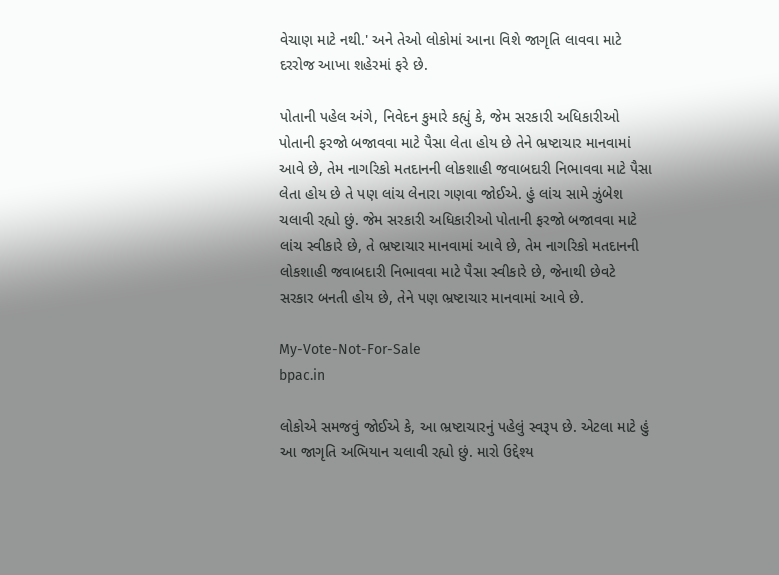વેચાણ માટે નથી.' અને તેઓ લોકોમાં આના વિશે જાગૃતિ લાવવા માટે દરરોજ આખા શહેરમાં ફરે છે.

પોતાની પહેલ અંગે, નિવેદન કુમારે કહ્યું કે, જેમ સરકારી અધિકારીઓ પોતાની ફરજો બજાવવા માટે પૈસા લેતા હોય છે તેને ભ્રષ્ટાચાર માનવામાં આવે છે, તેમ નાગરિકો મતદાનની લોકશાહી જવાબદારી નિભાવવા માટે પૈસા લેતા હોય છે તે પણ લાંચ લેનારા ગણવા જોઈએ. હું લાંચ સામે ઝુંબેશ ચલાવી રહ્યો છું. જેમ સરકારી અધિકારીઓ પોતાની ફરજો બજાવવા માટે લાંચ સ્વીકારે છે, તે ભ્રષ્ટાચાર માનવામાં આવે છે, તેમ નાગરિકો મતદાનની લોકશાહી જવાબદારી નિભાવવા માટે પૈસા સ્વીકારે છે, જેનાથી છેવટે સરકાર બનતી હોય છે, તેને પણ ભ્રષ્ટાચાર માનવામાં આવે છે.

My-Vote-Not-For-Sale
bpac.in

લોકોએ સમજવું જોઈએ કે, આ ભ્રષ્ટાચારનું પહેલું સ્વરૂપ છે. એટલા માટે હું આ જાગૃતિ અભિયાન ચલાવી રહ્યો છું. મારો ઉદ્દેશ્ય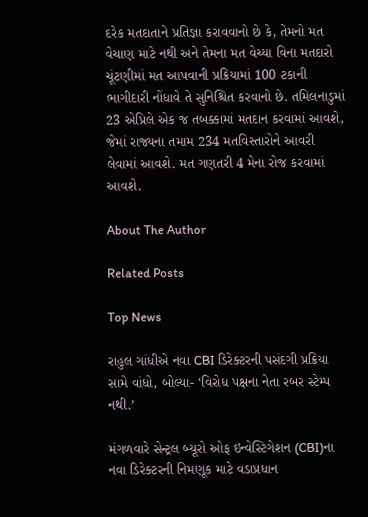દરેક મતદાતાને પ્રતિજ્ઞા કરાવવાનો છે કે, તેમનો મત વેચાણ માટે નથી અને તેમના મત વેચ્યા વિના મતદારો ચૂંટણીમાં મત આપવાની પ્રક્રિયામાં 100 ટકાની ભાગીદારી નોંધાવે તે સુનિશ્ચિત કરવાનો છે. તમિલનાડુમાં 23 એપ્રિલે એક જ તબક્કામાં મતદાન કરવામાં આવશે, જેમાં રાજ્યના તમામ 234 મતવિસ્તારોને આવરી લેવામાં આવશે. મત ગણતરી 4 મેના રોજ કરવામાં આવશે.

About The Author

Related Posts

Top News

રાહુલ ગાંધીએ નવા CBI ડિરેક્ટરની પસંદગી પ્રક્રિયા સામે વાંધો, બોલ્યા- ‘વિરોધ પક્ષના નેતા રબર સ્ટેમ્પ નથી.’

મંગળવારે સેન્ટ્રલ બ્યૂરો ઓફ ઇન્વેસ્ટિગેશન (CBI)ના નવા ડિરેક્ટરની નિમણૂક માટે વડાપ્રધાન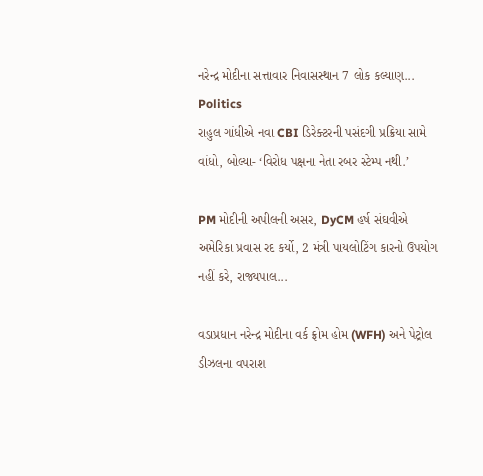નરેન્દ્ર મોદીના સત્તાવાર નિવાસસ્થાન 7 લોક કલ્યાણ...
Politics
રાહુલ ગાંધીએ નવા CBI ડિરેક્ટરની પસંદગી પ્રક્રિયા સામે વાંધો, બોલ્યા- ‘વિરોધ પક્ષના નેતા રબર સ્ટેમ્પ નથી.’

PM મોદીની અપીલની અસર, DyCM હર્ષ સંઘવીએ અમેરિકા પ્રવાસ રદ કર્યો, 2 મંત્રી પાયલોટિંગ કારનો ઉપયોગ નહીં કરે, રાજ્યપાલ...

વડાપ્રધાન નરેન્દ્ર મોદીના વર્ક ફ્રોમ હોમ (WFH) અને પેટ્રોલ ડીઝલના વપરાશ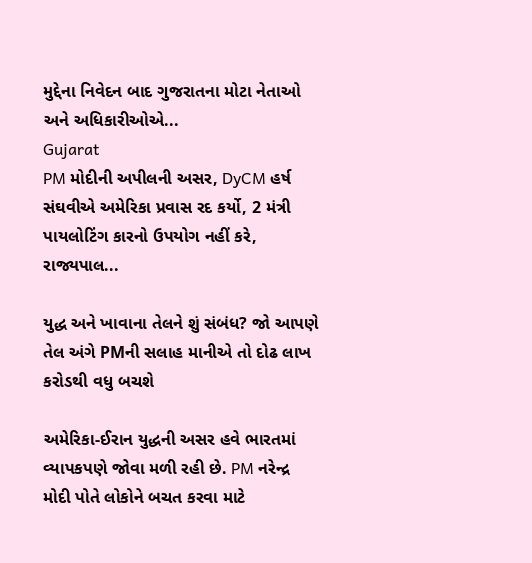મુદ્દેના નિવેદન બાદ ગુજરાતના મોટા નેતાઓ અને અધિકારીઓએ...
Gujarat
PM મોદીની અપીલની અસર, DyCM હર્ષ સંઘવીએ અમેરિકા પ્રવાસ રદ કર્યો, 2 મંત્રી પાયલોટિંગ કારનો ઉપયોગ નહીં કરે, રાજ્યપાલ...

યુદ્ધ અને ખાવાના તેલને શું સંબંધ? જો આપણે તેલ અંગે PMની સલાહ માનીએ તો દોઢ લાખ કરોડથી વધુ બચશે

અમેરિકા-ઈરાન યુદ્ધની અસર હવે ભારતમાં વ્યાપકપણે જોવા મળી રહી છે. PM નરેન્દ્ર મોદી પોતે લોકોને બચત કરવા માટે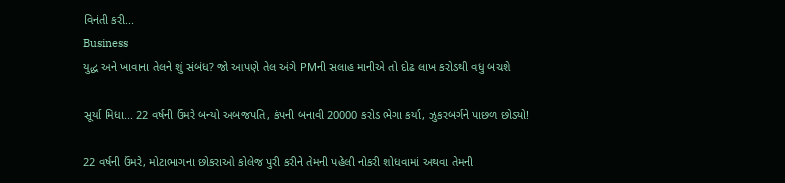વિનંતી કરી...
Business
યુદ્ધ અને ખાવાના તેલને શું સંબંધ? જો આપણે તેલ અંગે PMની સલાહ માનીએ તો દોઢ લાખ કરોડથી વધુ બચશે

સૂર્યા મિધા... 22 વર્ષની ઉંમરે બન્યો અબજપતિ, કંપની બનાવી 20000 કરોડ ભેગા કર્યા, ઝુકરબર્ગને પાછળ છોડ્યો!

22 વર્ષની ઉંમરે, મોટાભાગના છોકરાઓ કોલેજ પુરી કરીને તેમની પહેલી નોકરી શોધવામાં અથવા તેમની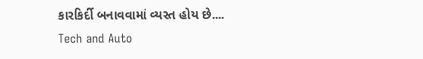કારકિર્દી બનાવવામાં વ્યસ્ત હોય છે....
Tech and Auto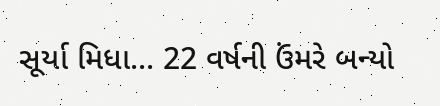સૂર્યા મિધા... 22 વર્ષની ઉંમરે બન્યો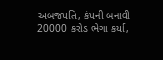અબજપતિ, કંપની બનાવી 20000 કરોડ ભેગા કર્યા,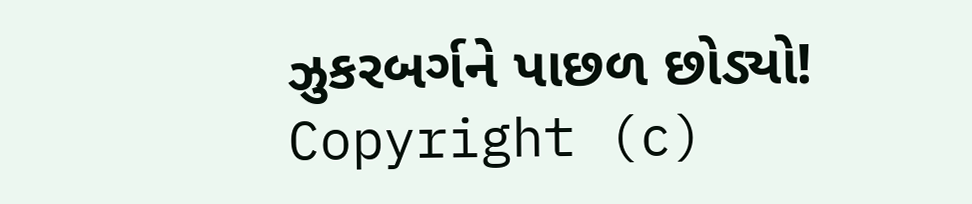ઝુકરબર્ગને પાછળ છોડ્યો!
Copyright (c)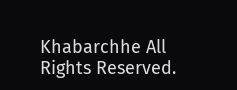Khabarchhe All Rights Reserved.